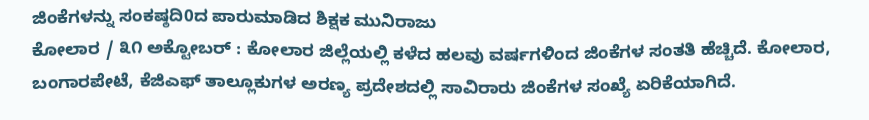ಜಿಂಕೆಗಳನ್ನು ಸಂಕಷ್ಠದಿ0ದ ಪಾರುಮಾಡಿದ ಶಿಕ್ಷಕ ಮುನಿರಾಜು
ಕೋಲಾರ / ೩೧ ಅಕ್ಟೋಬರ್ : ಕೋಲಾರ ಜಿಲ್ಲೆಯಲ್ಲಿ ಕಳೆದ ಹಲವು ವರ್ಷಗಳಿಂದ ಜಿಂಕೆಗಳ ಸಂತತಿ ಹೆಚ್ಚಿದೆ. ಕೋಲಾರ, ಬಂಗಾರಪೇಟೆ, ಕೆಜಿಎಫ್ ತಾಲ್ಲೂಕುಗಳ ಅರಣ್ಯ ಪ್ರದೇಶದಲ್ಲಿ ಸಾವಿರಾರು ಜಿಂಕೆಗಳ ಸಂಖ್ಯೆ ಏರಿಕೆಯಾಗಿದೆ.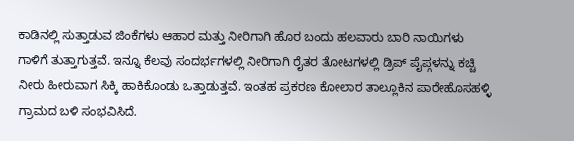ಕಾಡಿನಲ್ಲಿ ಸುತ್ತಾಡುವ ಜಿಂಕೆಗಳು ಆಹಾರ ಮತ್ತು ನೀರಿಗಾಗಿ ಹೊರ ಬಂದು ಹಲವಾರು ಬಾರಿ ನಾಯಿಗಳು ಗಾಳಿಗೆ ತುತ್ತಾಗುತ್ತವೆ. ಇನ್ನೂ ಕೆಲವು ಸಂದರ್ಭಗಳಲ್ಲಿ ನೀರಿಗಾಗಿ ರೈತರ ತೋಟಗಳಲ್ಲಿ ಡ್ರಿಪ್ ಪೈಪ್ಗಳನ್ನು ಕಚ್ಚಿ ನೀರು ಹೀರುವಾಗ ಸಿಕ್ಕಿ ಹಾಕಿಕೊಂಡು ಒತ್ತಾಡುತ್ತವೆ. ಇಂತಹ ಪ್ರಕರಣ ಕೋಲಾರ ತಾಲ್ಲೂಕಿನ ಪಾರೇಹೊಸಹಳ್ಳಿ ಗ್ರಾಮದ ಬಳಿ ಸಂಭವಿಸಿದೆ.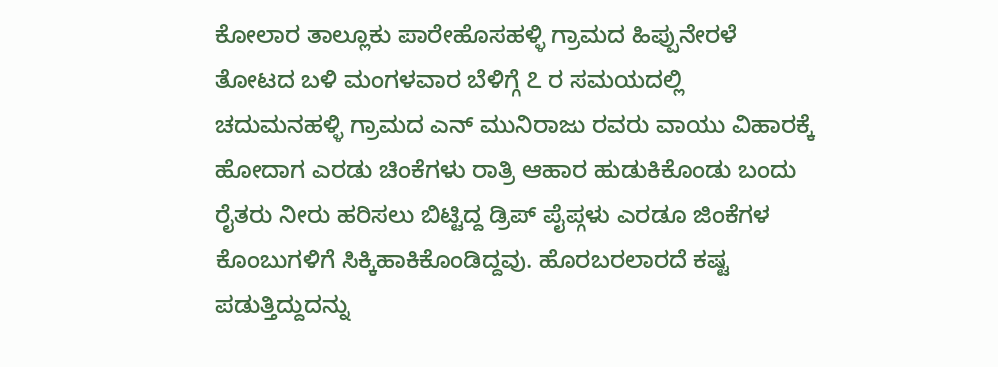ಕೋಲಾರ ತಾಲ್ಲೂಕು ಪಾರೇಹೊಸಹಳ್ಳಿ ಗ್ರಾಮದ ಹಿಪ್ಪುನೇರಳೆ ತೋಟದ ಬಳಿ ಮಂಗಳವಾರ ಬೆಳಿಗ್ಗೆ ೭ ರ ಸಮಯದಲ್ಲಿ ಚದುಮನಹಳ್ಳಿ ಗ್ರಾಮದ ಎನ್ ಮುನಿರಾಜು ರವರು ವಾಯು ವಿಹಾರಕ್ಕೆ ಹೋದಾಗ ಎರಡು ಚಿಂಕೆಗಳು ರಾತ್ರಿ ಆಹಾರ ಹುಡುಕಿಕೊಂಡು ಬಂದು ರೈತರು ನೀರು ಹರಿಸಲು ಬಿಟ್ಟಿದ್ದ ಡ್ರಿಪ್ ಪೈಪ್ಗಳು ಎರಡೂ ಜಿಂಕೆಗಳ ಕೊಂಬುಗಳಿಗೆ ಸಿಕ್ಕಿಹಾಕಿಕೊಂಡಿದ್ದವು. ಹೊರಬರಲಾರದೆ ಕಷ್ಟ ಪಡುತ್ತಿದ್ದುದನ್ನು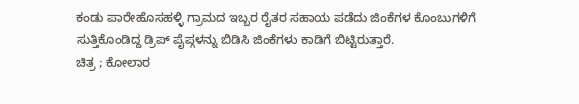ಕಂಡು ಪಾರೇಹೊಸಹಳ್ಳಿ ಗ್ರಾಮದ ಇಬ್ಬರ ರೈತರ ಸಹಾಯ ಪಡೆದು ಜಿಂಕೆಗಳ ಕೊಂಬುಗಳಿಗೆ ಸುತ್ತಿಕೊಂಡಿದ್ದ ಡ್ರಿಪ್ ಪೈಪ್ಗಳನ್ನು ಬಿಡಿಸಿ ಜಿಂಕೆಗಳು ಕಾಡಿಗೆ ಬಿಟ್ಟಿರುತ್ತಾರೆ.
ಚಿತ್ರ ; ಕೋಲಾರ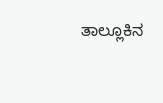ತಾಲ್ಲೂಕಿನ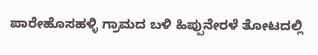ಪಾರೇಹೊಸಹಳ್ಳಿ ಗ್ರಾಮದ ಬಳಿ ಹಿಪ್ಪುನೇರಳೆ ತೋಟದಲ್ಲಿ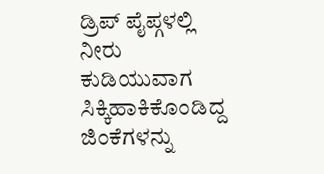ಡ್ರಿಪ್ ಪೈಪ್ಗಳಲ್ಲಿ ನೀರು ಕುಡಿಯುವಾಗ ಸಿಕ್ಕಿಹಾಕಿಕೊಂಡಿದ್ದ ಜಿಂಕೆಗಳನ್ನು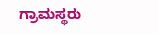ಗ್ರಾಮಸ್ಥರು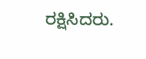ರಕ್ಷಿಸಿದರು.